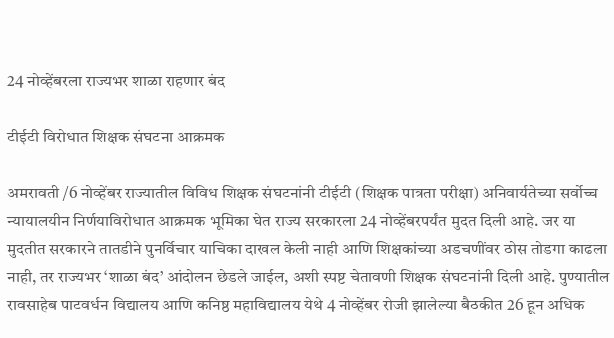24 नोव्हेंबरला राज्यभर शाळा राहणार बंद

टीईटी विरोधात शिक्षक संघटना आक्रमक

अमरावती /6 नोव्हेंबर राज्यातील विविध शिक्षक संघटनांनी टीईटी (शिक्षक पात्रता परीक्षा) अनिवार्यतेच्या सर्वोच्च न्यायालयीन निर्णयाविरोधात आक्रमक भूमिका घेत राज्य सरकारला 24 नोव्हेंबरपर्यंत मुदत दिली आहे. जर या मुदतीत सरकारने तातडीने पुनर्विचार याचिका दाखल केली नाही आणि शिक्षकांच्या अडचणींवर ठोस तोडगा काढला नाही, तर राज्यभर ‘शाळा बंद’ आंदोलन छेडले जाईल, अशी स्पष्ट चेतावणी शिक्षक संघटनांनी दिली आहे. पुण्यातील रावसाहेब पाटवर्धन विद्यालय आणि कनिष्ठ महाविद्यालय येथे 4 नोव्हेंबर रोजी झालेल्या बैठकीत 26 हून अधिक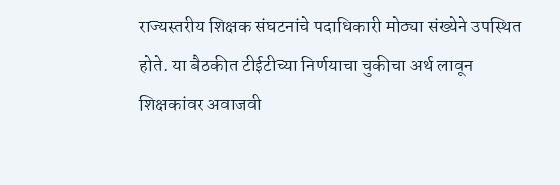राज्यस्तरीय शिक्षक संघटनांचे पदाधिकारी मोठ्या संख्येने उपस्थित होते. या बैठकीत टीईटीच्या निर्णयाचा चुकीचा अर्थ लावून शिक्षकांवर अवाजवी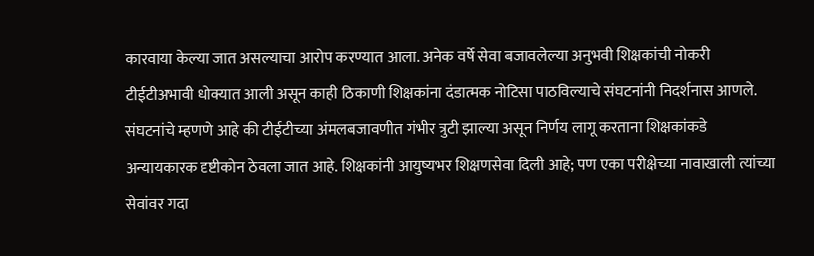कारवाया केल्या जात असल्याचा आरोप करण्यात आला. अनेक वर्षे सेवा बजावलेल्या अनुभवी शिक्षकांची नोकरी टीईटीअभावी धोक्यात आली असून काही ठिकाणी शिक्षकांना दंडात्मक नोटिसा पाठविल्याचे संघटनांनी निदर्शनास आणले. संघटनांचे म्हणणे आहे की टीईटीच्या अंमलबजावणीत गंभीर त्रुटी झाल्या असून निर्णय लागू करताना शिक्षकांकडे अन्यायकारक दृष्टीकोन ठेवला जात आहे. शिक्षकांनी आयुष्यभर शिक्षणसेवा दिली आहे; पण एका परीक्षेच्या नावाखाली त्यांच्या सेवांवर गदा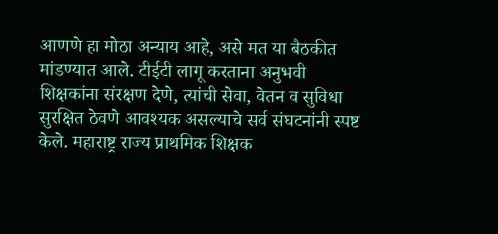आणणे हा मोठा अन्याय आहे, असे मत या बैठकीत मांडण्यात आले. टीईटी लागू करताना अनुभवी शिक्षकांना संरक्षण देणे, त्यांची सेवा, वेतन व सुविधा सुरक्षित ठेवणे आवश्यक असल्याचे सर्व संघटनांनी स्पष्ट केले. महाराष्ट्र राज्य प्राथमिक शिक्षक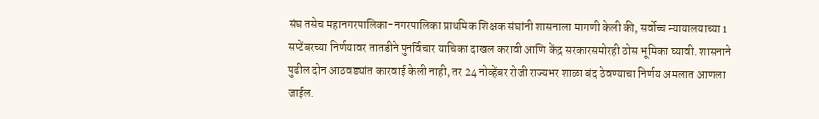संघ तसेच महानगरपालिका-नगरपालिका प्राथमिक शिक्षक संघांनी शासनाला मागणी केली की, सर्वोच्च न्यायालयाच्या 1 सप्टेंबरच्या निर्णयावर तातडीने पुनर्विचार याचिका दाखल करावी आणि केंद्र सरकारसमोरही ठोस भूमिका घ्यावी. शासनाने पुढील दोन आठवड्यांत कारवाई केली नाही, तर 24 नोव्हेंबर रोजी राज्यभर शाळा बंद ठेवण्याचा निर्णय अमलात आणला जाईल.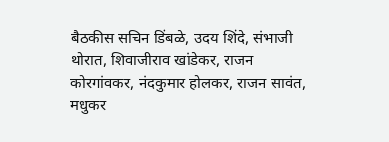बैठकीस सचिन डिंबळे, उदय शिंदे, संभाजी थोरात, शिवाजीराव खांडेकर, राजन कोरगांवकर, नंदकुमार होलकर, राजन सावंत, मधुकर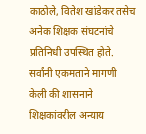काठोले, वितेश खांडेकर तसेच अनेक शिक्षक संघटनांचे प्रतिनिधी उपस्थित होते. सर्वांनी एकमताने मागणी केली की शासनाने शिक्षकांवरील अन्याय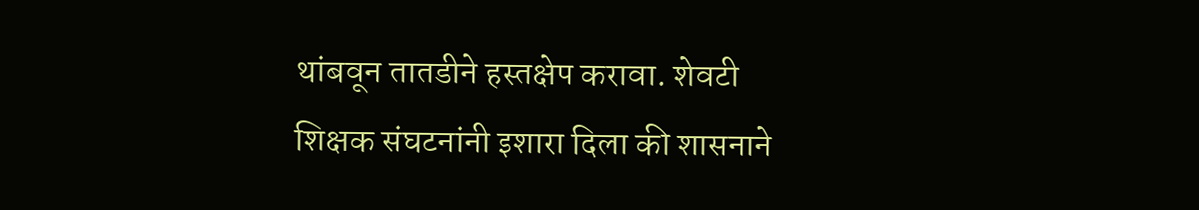थांबवून तातडीने हस्तक्षेप करावा. शेवटी शिक्षक संघटनांनी इशारा दिला की शासनाने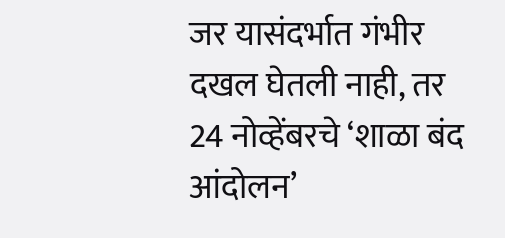जर यासंदर्भात गंभीर दखल घेतली नाही, तर 24 नोव्हेंबरचे ‘शाळा बंद आंदोलन’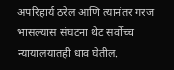अपरिहार्य ठरेल आणि त्यानंतर गरज भासल्यास संघटना थेट सर्वोच्च न्यायालयातही धाव घेतील.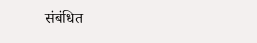संबंधित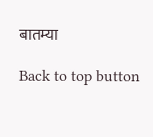बातम्या

Back to top button